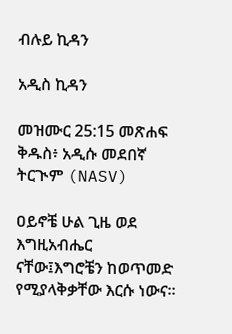ብሉይ ኪዳን

አዲስ ኪዳን

መዝሙር 25:15 መጽሐፍ ቅዱስ፥ አዲሱ መደበኛ ትርጒም (NASV)

ዐይኖቼ ሁል ጊዜ ወደ እግዚአብሔር ናቸው፤እግሮቼን ከወጥመድ የሚያላቅቃቸው እርሱ ነውና።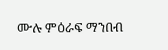ሙሉ ምዕራፍ ማንበብ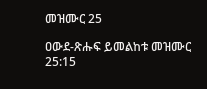መዝሙር 25

ዐውደ-ጽሑፍ ይመልከቱ መዝሙር 25:15